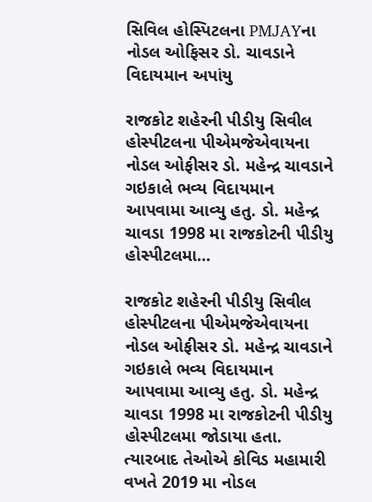સિવિલ હોસ્પિટલના PMJAYના નોડલ ઓફિસર ડો. ચાવડાને વિદાયમાન અપાંયુ

રાજકોટ શહેરની પીડીયુ સિવીલ હોસ્પીટલના પીએમજેએવાયના નોડલ ઓફીસર ડો. મહેન્દ્ર ચાવડાને ગઇકાલે ભવ્ય વિદાયમાન આપવામા આવ્યુ હતુ. ડો. મહેન્દ્ર ચાવડા 1998 મા રાજકોટની પીડીયુ હોસ્પીટલમા…

રાજકોટ શહેરની પીડીયુ સિવીલ હોસ્પીટલના પીએમજેએવાયના નોડલ ઓફીસર ડો. મહેન્દ્ર ચાવડાને ગઇકાલે ભવ્ય વિદાયમાન આપવામા આવ્યુ હતુ. ડો. મહેન્દ્ર ચાવડા 1998 મા રાજકોટની પીડીયુ હોસ્પીટલમા જોડાયા હતા. ત્યારબાદ તેઓએ કોવિડ મહામારી વખતે 2019 મા નોડલ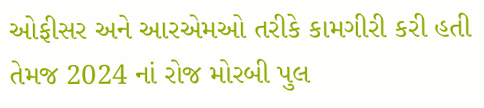ઓફીસર અને આરએમઓ તરીકે કામગીરી કરી હતી તેમજ 2024 નાં રોજ મોરબી પુલ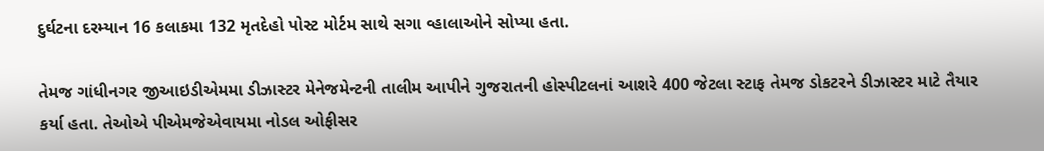દુર્ઘટના દરમ્યાન 16 કલાકમા 132 મૃતદેહો પોસ્ટ મોર્ટમ સાથે સગા વ્હાલાઓને સોપ્યા હતા.

તેમજ ગાંધીનગર જીઆઇડીએમમા ડીઝાસ્ટર મેનેજમેન્ટની તાલીમ આપીને ગુજરાતની હોસ્પીટલનાં આશરે 400 જેટલા સ્ટાફ તેમજ ડોકટરને ડીઝાસ્ટર માટે તૈયાર કર્યા હતા. તેઓએ પીએમજેએવાયમા નોડલ ઓફીસર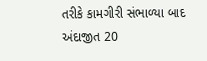તરીકે કામગીરી સંભાળ્યા બાદ અંદાજીત 20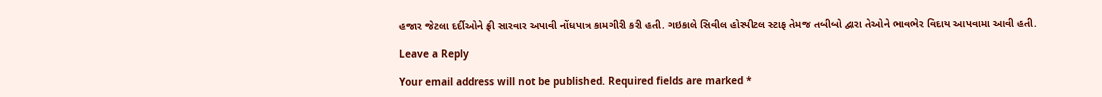હજાર જેટલા દર્દીઓને ફ્રી સારવાર અપાવી નોંધપાત્ર કામગીરી કરી હતી. ગઇકાલે સિવીલ હોસ્પીટલ સ્ટાફ તેમજ તબીબો દ્વારા તેઓને ભાવભેર વિદાય આપવામા આવી હતી.

Leave a Reply

Your email address will not be published. Required fields are marked *